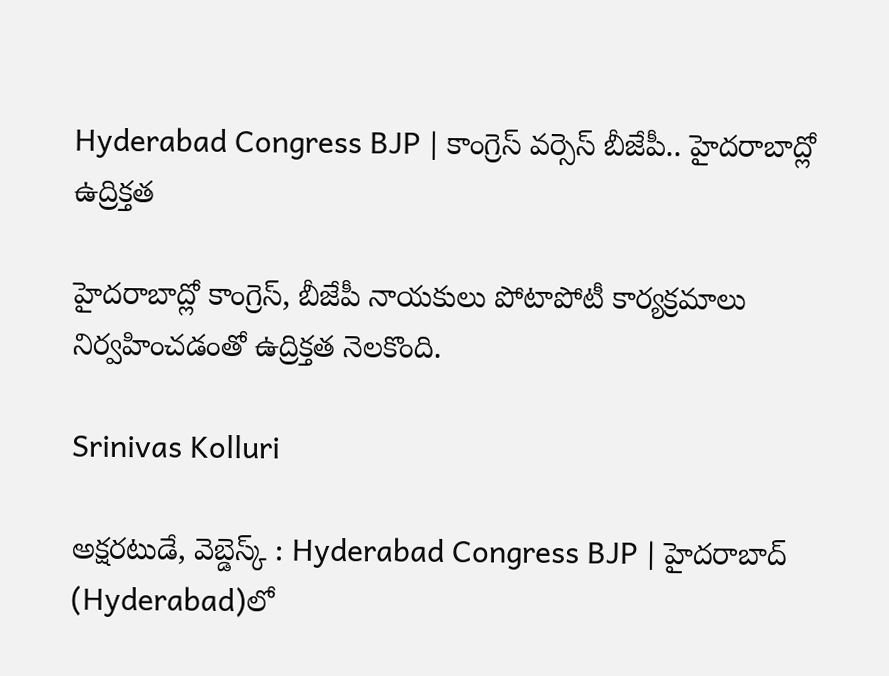Hyderabad Congress BJP | కాంగ్రెస్ వర్సెస్ బీజేపీ.. హైదరాబాద్లో ఉద్రిక్తత

హైదరాబాద్లో కాంగ్రెస్, బీజేపీ నాయకులు పోటాపోటీ కార్యక్రమాలు నిర్వహించడంతో ఉద్రిక్తత నెలకొంది.

Srinivas Kolluri

అక్షరటుడే, వెబ్డెస్క్ : Hyderabad Congress BJP | హైదరాబాద్ (Hyderabad)లో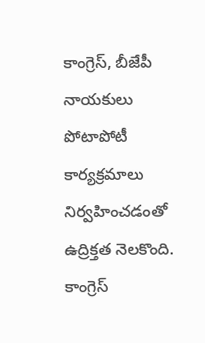కాంగ్రెస్, బీజేపీ నాయకులు పోటాపోటీ కార్యక్రమాలు నిర్వహించడంతో ఉద్రిక్తత నెలకొంది. కాంగ్రెస్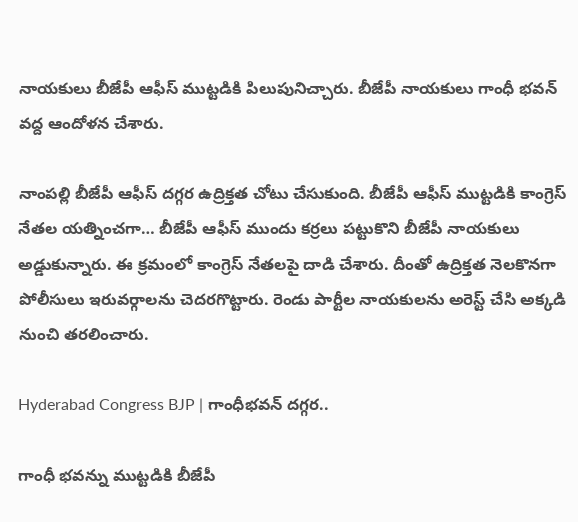నాయకులు బీజేపీ ఆఫీస్ ముట్టడికి పిలుపునిచ్చారు. బీజేపీ నాయకులు గాంధీ భవన్ వద్ద ఆందోళన చేశారు.

నాంపల్లి బీజేపీ ఆఫీస్ దగ్గర ఉద్రిక్తత చోటు చేసుకుంది. బీజేపీ ఆఫీస్ ముట్టడికి కాంగ్రెస్ నేతల యత్నించగా… బీజేపీ ఆఫీస్ ముందు కర్రలు పట్టుకొని బీజేపీ నాయకులు అడ్డుకున్నారు. ఈ క్రమంలో కాంగ్రెస్ నేతలపై దాడి చేశారు. దీంతో ఉద్రిక్తత నెలకొనగా పోలీసులు ఇరువర్గాలను చెదరగొట్టారు. రెండు పార్టీల నాయకులను అరెస్ట్ చేసి అక్కడి నుంచి తరలించారు.

Hyderabad Congress BJP | గాంధీభవన్ దగ్గర..

గాంధీ భవన్ను ముట్టడికి బీజేపీ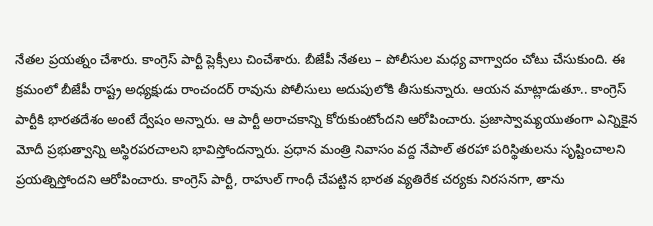నేతల ప్రయత్నం చేశారు. కాంగ్రెస్ పార్టీ ప్లెక్సీలు చించేశారు. బీజేపీ నేతలు – పోలీసుల మధ్య వాగ్వాదం చోటు చేసుకుంది. ఈ క్రమంలో బీజేపీ రాష్ట్ర అధ్యక్షుడు రాంచందర్ రావును పోలీసులు అదుపులోకి తీసుకున్నారు. ఆయన మాట్లాడుతూ.. కాంగ్రెస్ పార్టీకి భారతదేశం అంటే ద్వేషం అన్నారు. ఆ పార్టీ అరాచకాన్ని కోరుకుంటోందని ఆరోపించారు. ప్రజాస్వామ్యయుతంగా ఎన్నికైన మోదీ ప్రభుత్వాన్ని అస్థిరపరచాలని భావిస్తోందన్నారు. ప్రధాన మంత్రి నివాసం వద్ద నేపాల్ తరహా పరిస్థితులను సృష్టించాలని ప్రయత్నిస్తోందని ఆరోపించారు. కాంగ్రెస్ పార్టీ, రాహుల్ గాంధీ చేపట్టిన భారత వ్యతిరేక చర్యకు నిరసనగా, తాను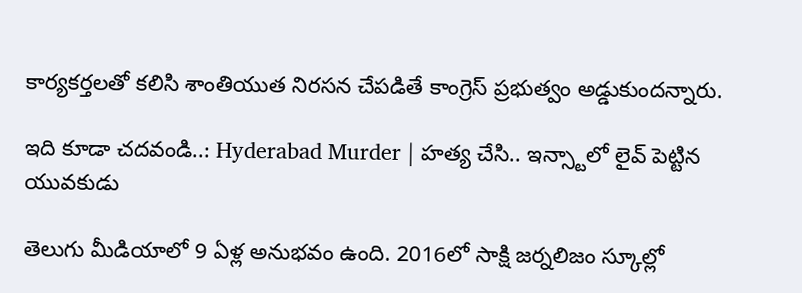కార్యకర్తలతో కలిసి శాంతియుత నిరసన చేపడితే కాంగ్రెస్ ప్రభుత్వం అడ్డుకుందన్నారు.

ఇది కూడా చదవండి..: Hyderabad Murder | హత్య చేసి.. ఇన్స్టాలో లైవ్ పెట్టిన యువకుడు

తెలుగు మీడియాలో 9 ఏళ్ల అనుభవం ఉంది. 2016లో సాక్షి జర్నలిజం స్కూల్లో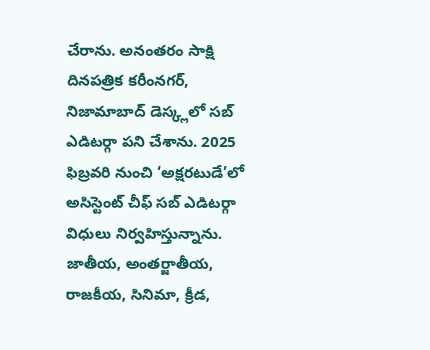చేరాను. అనంతరం సాక్షి దినపత్రిక కరీంనగర్, నిజామాబాద్ డెస్క్లలో సబ్ ఎడిటర్గా పని చేశాను. 2025 ఫిబ్రవరి నుంచి ‘అక్షరటుడే’లో అసిస్టెంట్ చీఫ్ సబ్ ఎడిటర్గా విధులు నిర్వహిస్తున్నాను. జాతీయ, అంతర్జాతీయ, రాజకీయ, సినిమా, క్రీడ,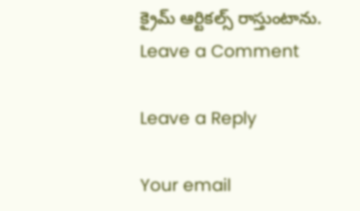క్రైమ్ ఆర్టికల్స్ రాస్తుంటాను.
Leave a Comment

Leave a Reply

Your email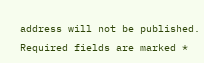address will not be published. Required fields are marked *